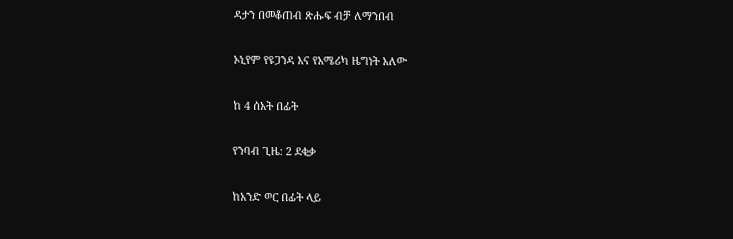ዳታን በመቆጠብ ጽሑፍ ብቻ ለማንበብ

ኦኒየም የዩጋንዳ እና የአሜሪካ ዜግነት አለው

ከ 4 ሰአት በፊት

የንባብ ጊዜ: 2 ደቂቃ

ከአንድ ወር በፊት ላይ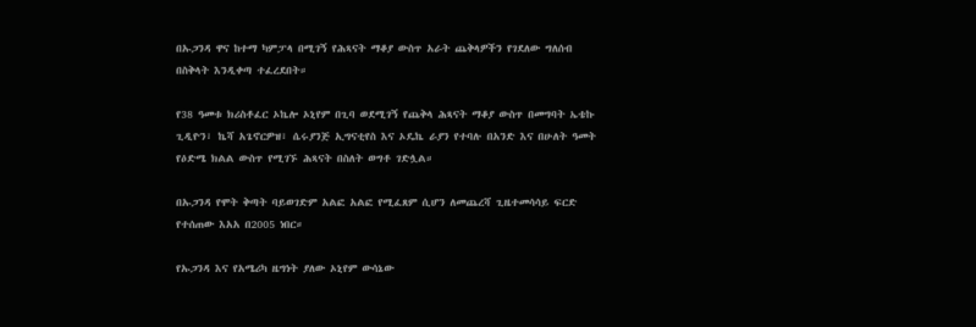በኡጋንዳ ዋና ከተማ ካምፓላ በሚገኝ የሕጻናት ማቆያ ውስጥ አራት ጨቅላዎችን የገደለው ግለሰብ በስቅላት እንዲቀጣ ተፈረደበት።

የ38 ዓመቱ ክሪስቶፈር ኦኬሎ ኦኒየም በጊባ ወደሚገኝ የጨቅላ ሕጻናት ማቆያ ውስጥ በመግባት ኤቴኩ ጊዲዮን፣ ኬሻ አጌኖርዎዝ፣ ሴሩያንጅ ኢግናቲየስ እና ኦዴኬ ራያን የተባሉ በአንድ እና በሁለት ዓመት የዕድሜ ክልል ውስጥ የሚገኙ ሕጻናት በስለት ወግቶ ገድሏል።

በኡጋንዳ የሞት ቅጣት ባይወገድም አልፎ አልፎ የሚፈጸም ሲሆን ለመጨረሻ ጊዜተመሳሳይ ፍርድ የተሰጠው እአአ በ2005 ነበር።

የኡጋንዳ እና የአሜሪካ ዜግነት ያለው ኦኒየም ውሳኔው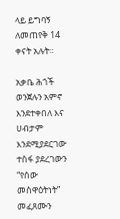ላይ ይግባኝ ለመጠየቅ 14 ቀናት አሉት።

አቃቤ ሕጎች ወንጀሉን አምኖ እንደተቀበለ እና ሀብታም እንደሚያደርገው ተስፋ ያደረገውን “የሰው መስዋዕትነት” መፈጸሙን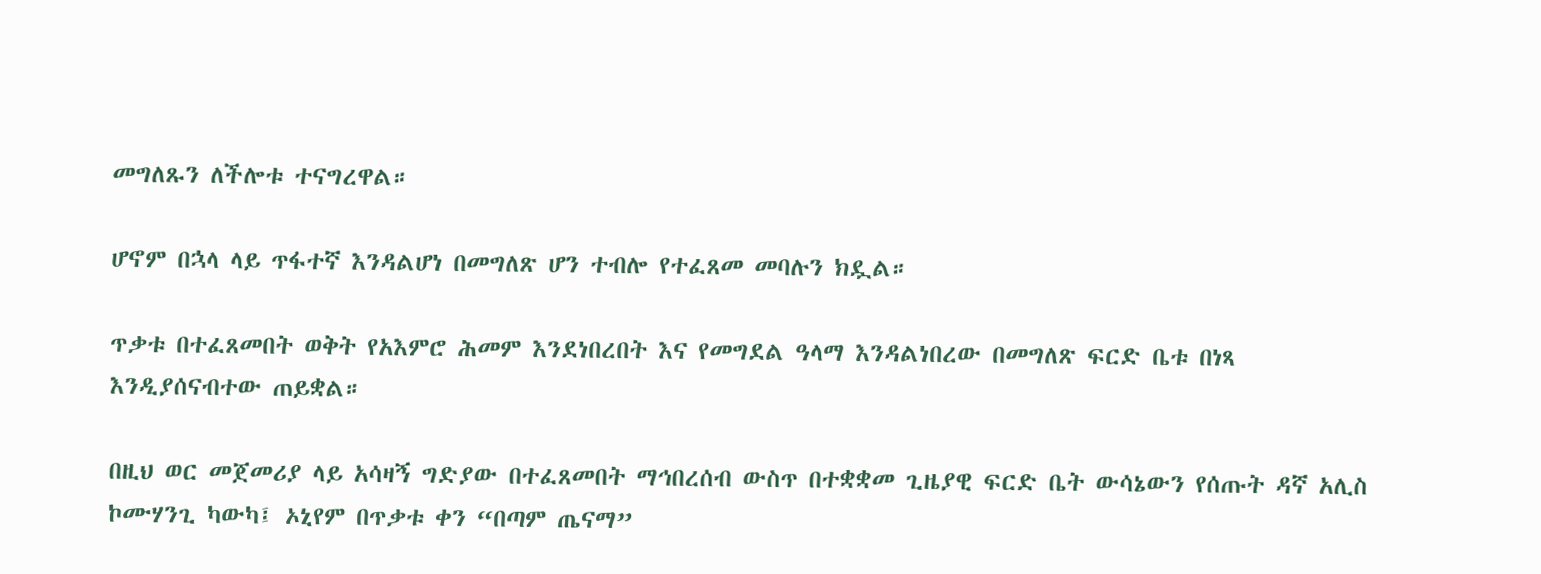መግለጹን ለችሎቱ ተናግረዋል።

ሆኖም በኋላ ላይ ጥፋተኛ እንዳልሆነ በመግለጽ ሆን ተብሎ የተፈጸመ መባሉን ክዷል።

ጥቃቱ በተፈጸመበት ወቅት የአእምሮ ሕመም እንደነበረበት እና የመግደል ዓላማ እንዳልነበረው በመግለጽ ፍርድ ቤቱ በነጻ እንዲያሰናብተው ጠይቋል።

በዚህ ወር መጀመሪያ ላይ አሳዛኝ ግድያው በተፈጸመበት ማኅበረሰብ ውስጥ በተቋቋመ ጊዜያዊ ፍርድ ቤት ውሳኔውን የሰጡት ዳኛ አሊስ ኮሙሃንጊ ካውካ፤ ኦኒየም በጥቃቱ ቀን “በጣም ጤናማ”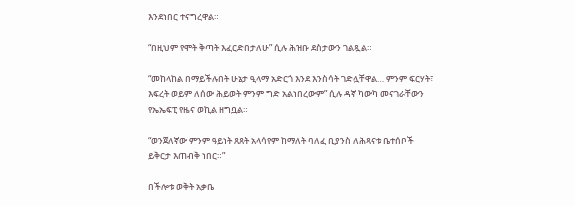እንደነበር ተናግረዋል።

“በዚህም የሞት ቅጣት እፈርድበታለሁ” ሲሉ ሕዝቡ ደስታውን ገልጿል።

“መከላከል በማይችሉበት ሁኔታ ዒላማ አድርጎ እንደ እንስሳት ገድሏቸዋል… ምንም ፍርሃት፣ እፍረት ወይም ለሰው ሕይወት ምንም ግድ አልነበረውም” ሲሉ ዳኛ ካውካ መናገራቸውን የኤኤፍፒ የዜና ወኪል ዘግቧል።

“ወንጀለኛው ምንም ዓይነት ጸጸት አላሳየም ከማለት ባለፈ ቢያንስ ለሕጻናቱ ቤተሰቦች ይቅርታ እጠብቅ ነበር።”

በችሎቱ ወቅት አቃቤ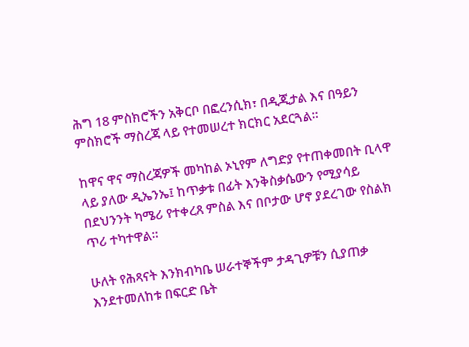ሕግ 18 ምስክሮችን አቅርቦ በፎረንሲክ፣ በዲጂታል እና በዓይን ምስክሮች ማስረጃ ላይ የተመሠረተ ክርክር አደርጓል።

ከዋና ዋና ማስረጃዎች መካከል ኦኒየም ለግድያ የተጠቀመበት ቢላዋ ላይ ያለው ዲኤንኤ፤ ከጥቃቱ በፊት እንቅስቃሴውን የሚያሳይ በደህንንት ካሜሪ የተቀረጸ ምስል እና በቦታው ሆኖ ያደረገው የስልክ ጥሪ ተካተዋል።

ሁለት የሕጻናት እንክብካቤ ሠራተኞችም ታዳጊዎቹን ሲያጠቃ እንደተመለከቱ በፍርድ ቤት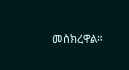መስክረዋል።